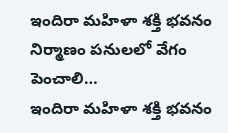ఇందిరా మహిళా శక్తి భవనం నిర్మాణం పనులలో వేగం పెంచాలి…
ఇందిరా మహిళా శక్తి భవనం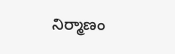నిర్మాణం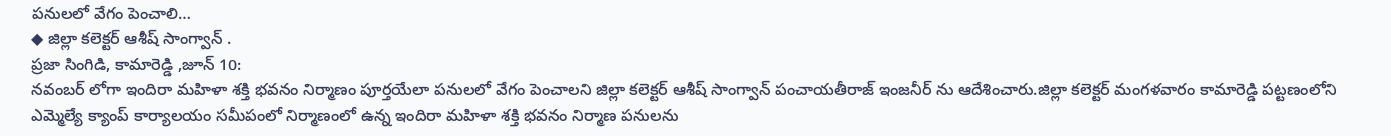పనులలో వేగం పెంచాలి…
◆ జిల్లా కలెక్టర్ ఆశీష్ సాంగ్వాన్ .
ప్రజా సింగిడి, కామారెడ్డి ,జూన్ 10:
నవంబర్ లోగా ఇందిరా మహిళా శక్తి భవనం నిర్మాణం పూర్తయేలా పనులలో వేగం పెంచాలని జిల్లా కలెక్టర్ ఆశీష్ సాంగ్వాన్ పంచాయతీరాజ్ ఇంజనీర్ ను ఆదేశించారు.జిల్లా కలెక్టర్ మంగళవారం కామారెడ్డి పట్టణంలోని ఎమ్మెల్యే క్యాంప్ కార్యాలయం సమీపంలో నిర్మాణంలో ఉన్న ఇందిరా మహిళా శక్తి భవనం నిర్మాణ పనులను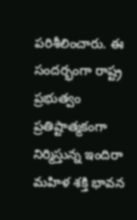పరిశీలించారు. ఈ సందర్భంగా రాష్ట్ర ప్రభుత్వం ప్రతిష్టాత్మకంగా నిర్మిస్తున్న ఇందిరా మహిళ శక్తి భావన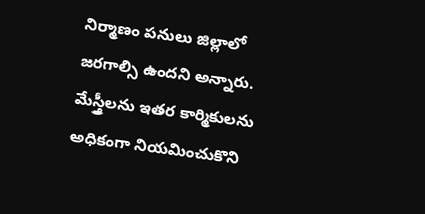నిర్మాణం పనులు జిల్లాలో జరగాల్సి ఉందని అన్నారు. మేస్త్రీలను ఇతర కార్మికులను అధికంగా నియమించుకొని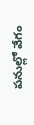పనుల్లో వేగం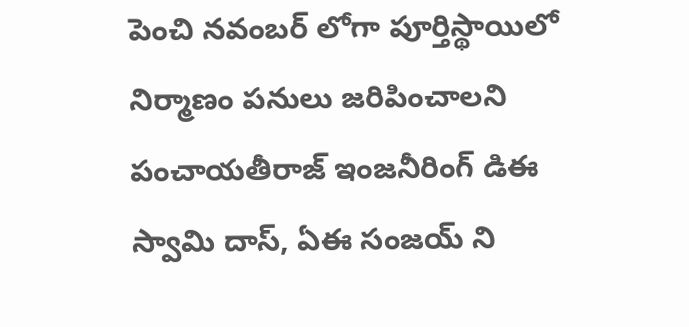పెంచి నవంబర్ లోగా పూర్తిస్థాయిలో నిర్మాణం పనులు జరిపించాలని పంచాయతీరాజ్ ఇంజనీరింగ్ డిఈ స్వామి దాస్, ఏఈ సంజయ్ ని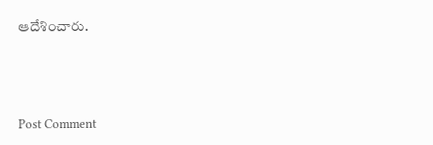ఆదేశించారు.




Post Comment